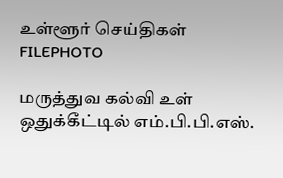உள்ளூர் செய்திகள்
FILEPHOTO

மருத்துவ கல்வி உள் ஒதுக்கீட்டில் எம்.பி.பி.எஸ்.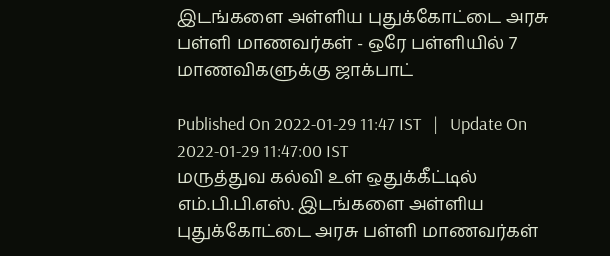இடங்களை அள்ளிய புதுக்கோட்டை அரசு பள்ளி மாணவர்கள் - ஒரே பள்ளியில் 7 மாணவிகளுக்கு ஜாக்பாட்

Published On 2022-01-29 11:47 IST   |   Update On 2022-01-29 11:47:00 IST
மருத்துவ கல்வி உள் ஒதுக்கீட்டில் எம்.பி.பி.எஸ். இடங்களை அள்ளிய புதுக்கோட்டை அரசு பள்ளி மாணவர்கள்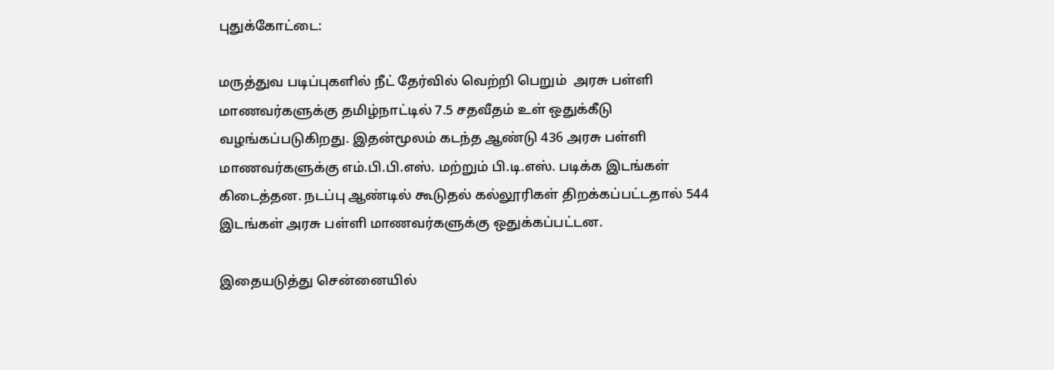புதுக்கோட்டை:

மருத்துவ படிப்புகளில் நீட் தேர்வில் வெற்றி பெறும்  அரசு பள்ளி மாணவர்களுக்கு தமிழ்நாட்டில் 7.5 சதவீதம் உள் ஒதுக்கீடு வழங்கப்படுகிறது. இதன்மூலம் கடந்த ஆண்டு 436 அரசு பள்ளி மாணவர்களுக்கு எம்.பி.பி.எஸ். மற்றும் பி.டி.எஸ். படிக்க இடங்கள் கிடைத்தன. நடப்பு ஆண்டில் கூடுதல் கல்லூரிகள் திறக்கப்பட்டதால் 544 இடங்கள் அரசு பள்ளி மாணவர்களுக்கு ஒதுக்கப்பட்டன.

இதையடுத்து சென்னையில்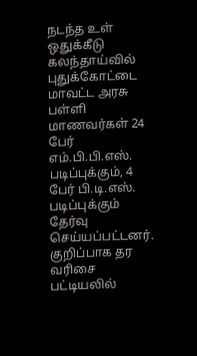நடந்த உள் ஒதுக்கீடு கலந்தாய்வில் புதுக்கோட்டை மாவட்ட அரசு பள்ளி மாணவர்கள் 24 பேர் எம்.பி.பி.எஸ். படிப்புக்கும், 4 பேர் பி.டி.எஸ். படிப்புக்கும் தேர்வு செய்யப்பட்டனர்.
குறிப்பாக தர வரிசை பட்டியலில்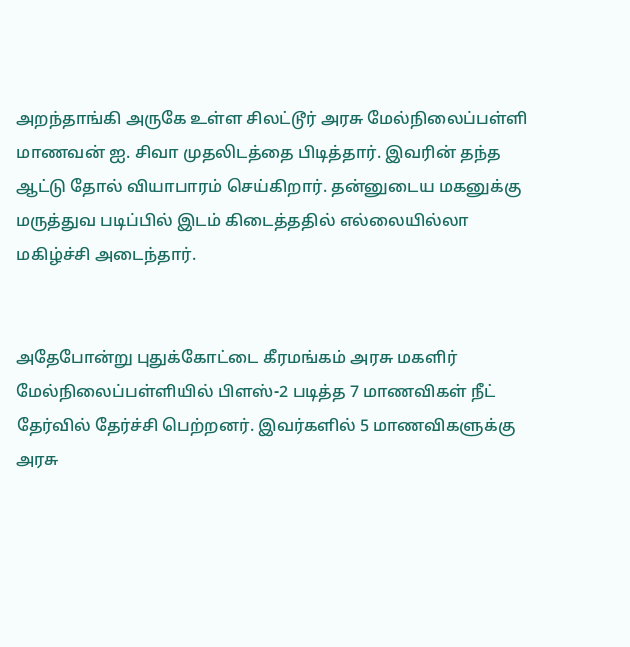அறந்தாங்கி அருகே உள்ள சிலட்டூர் அரசு மேல்நிலைப்பள்ளி மாணவன் ஐ. சிவா முதலிடத்தை பிடித்தார். இவரின் தந்த ஆட்டு தோல் வியாபாரம் செய்கிறார். தன்னுடைய மகனுக்கு மருத்துவ படிப்பில் இடம் கிடைத்ததில் எல்லையில்லா மகிழ்ச்சி அடைந்தார்.


அதேபோன்று புதுக்கோட்டை கீரமங்கம் அரசு மகளிர் மேல்நிலைப்பள்ளியில் பிளஸ்-2 படித்த 7 மாணவிகள் நீட் தேர்வில் தேர்ச்சி பெற்றனர். இவர்களில் 5 மாணவிகளுக்கு அரசு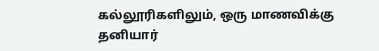கல்லூரிகளிலும், ஒரு மாணவிக்கு தனியார்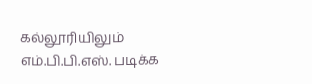கல்லூரியிலும் எம்.பி.பி.எஸ். படிக்க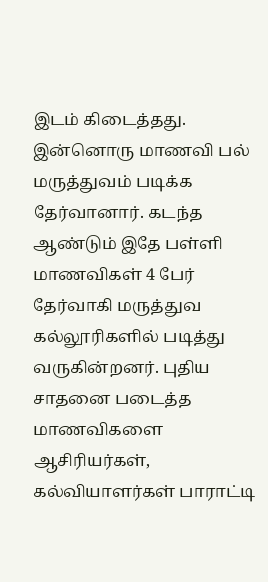இடம் கிடைத்தது. இன்னொரு மாணவி பல் மருத்துவம் படிக்க தேர்வானார். கடந்த ஆண்டும் இதே பள்ளி மாணவிகள் 4 பேர் தேர்வாகி மருத்துவ கல்லூரிகளில் படித்து வருகின்றனர். புதிய சாதனை படைத்த மாணவிகளை ஆசிரியர்கள், கல்வியாளர்கள் பாராட்டி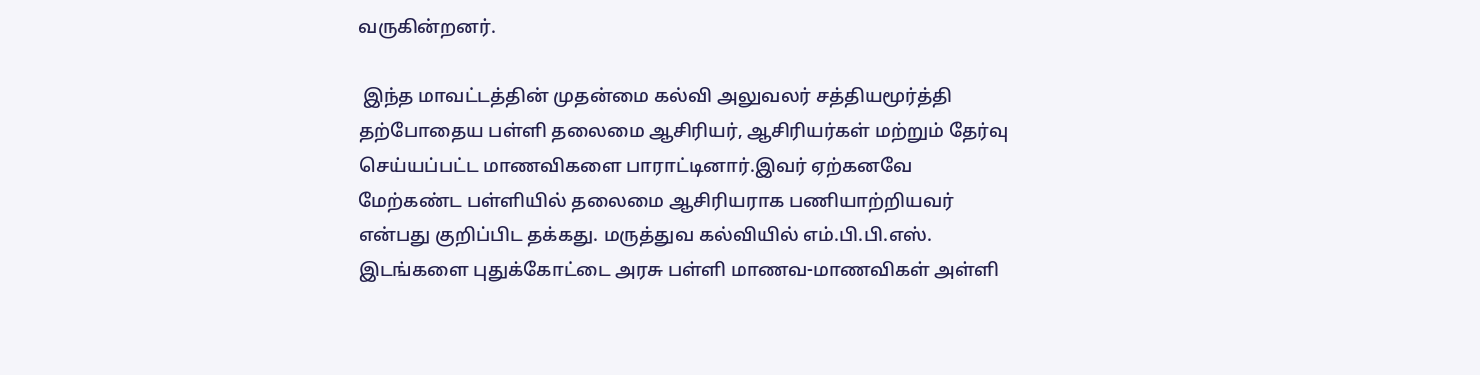வருகின்றனர்.

 இந்த மாவட்டத்தின் முதன்மை கல்வி அலுவலர் சத்தியமூர்த்தி  தற்போதைய பள்ளி தலைமை ஆசிரியர், ஆசிரியர்கள் மற்றும் தேர்வு செய்யப்பட்ட மாணவிகளை பாராட்டினார்.இவர் ஏற்கனவே மேற்கண்ட பள்ளியில் தலைமை ஆசிரியராக பணியாற்றியவர் என்பது குறிப்பிட தக்கது. மருத்துவ கல்வியில் எம்.பி.பி.எஸ். இடங்களை புதுக்கோட்டை அரசு பள்ளி மாணவ-மாணவிகள் அள்ளி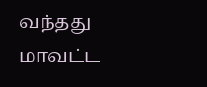வந்தது மாவட்ட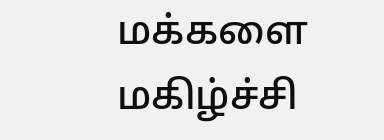மக்களை மகிழ்ச்சி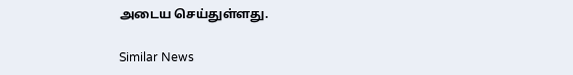அடைய செய்துள்ளது.

Similar News